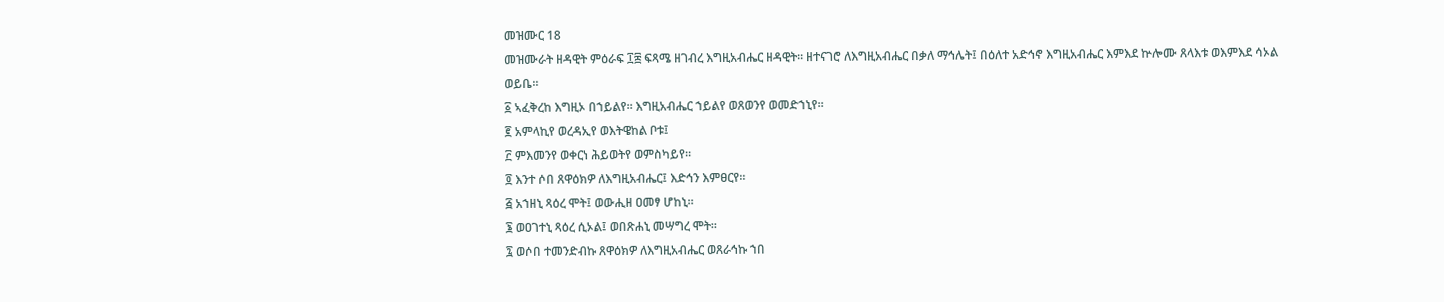መዝሙር 18
መዝሙራት ዘዳዊት ምዕራፍ ፲፰ ፍጻሜ ዘገብረ እግዚአብሔር ዘዳዊት። ዘተናገሮ ለእግዚአብሔር በቃለ ማኅሌት፤ በዕለተ አድኅኖ እግዚአብሔር እምእደ ኵሎሙ ጸላእቱ ወእምእደ ሳኦል ወይቤ።
፩ ኣፈቅረከ እግዚኦ በኀይልየ። እግዚአብሔር ኀይልየ ወጸወንየ ወመድኀኒየ።
፪ አምላኪየ ወረዳኢየ ወእትዌከል ቦቱ፤
፫ ምእመንየ ወቀርነ ሕይወትየ ወምስካይየ።
፬ እንተ ሶበ ጸዋዕክዎ ለእግዚአብሔር፤ እድኅን እምፀርየ።
፭ አኀዘኒ ጻዕረ ሞት፤ ወውሒዘ ዐመፃ ሆከኒ።
፮ ወዐገተኒ ጻዕረ ሲኦል፤ ወበጽሐኒ መሣግረ ሞት።
፯ ወሶበ ተመንድብኩ ጸዋዕክዎ ለእግዚአብሔር ወጸራኅኩ ኀበ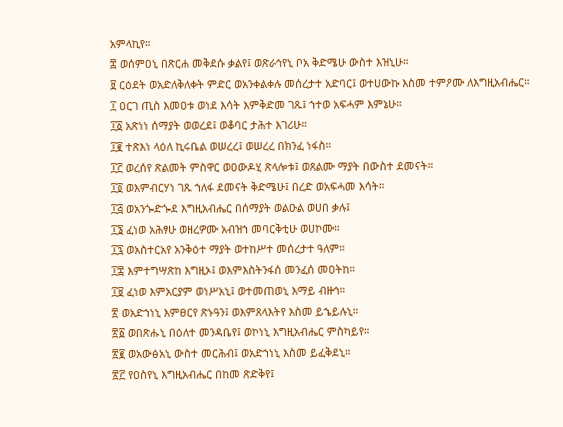አምላኪየ።
፰ ወሰምዐኒ በጽርሐ መቅደሱ ቃልየ፤ ወጽራኅየኒ ቦአ ቅድሜሁ ውስተ እዝኒሁ።
፱ ርዕደት ወአድለቅለቀት ምድር ወአንቀልቀሉ መሰረታተ አድባር፤ ወተሀውኩ እስመ ተምዖሙ ለእግዚአብሔር።
፲ ዐርገ ጢስ እመዐቱ ወነደ እሳት እምቅድመ ገጹ፤ ኀተወ አፍሓም እምኔሁ።
፲፩ አጽነነ ሰማያት ወወረደ፤ ወቆባር ታሕተ እገሪሁ።
፲፪ ተጽእነ ላዕለ ኪሩቤል ወሠረረ፤ ወሠረረ በክንፈ ነፋስ።
፲፫ ወረሰየ ጽልመት ምስዋር ወዐውዶሂ ጽላሎቱ፤ ወጸልሙ ማያት በውስተ ደመናት።
፲፬ ወእምብርሃነ ገጹ ኀለፋ ደመናት ቅድሜሁ፤ በረድ ወአፍሓመ እሳት።
፲፭ ወአንጐድጐደ እግዚአብሔር በሰማያት ወልዑል ወሀበ ቃሉ፤
፲፮ ፈነወ አሕፃሁ ወዘረዎሙ አብዝኀ መባርቅቲሁ ወሀኮሙ።
፲፯ ወአስተርአየ አንቅዕተ ማያት ወተከሥተ መሰረታተ ዓለም።
፲፰ እምተግሣጽከ እግዚኦ፤ ወእምእስትንፋሰ መንፈሰ መዐትከ።
፲፱ ፈነወ እምአርያም ወነሥአኒ፤ ወተመጠወኒ እማይ ብዙኅ።
፳ ወአድኀነኒ እምፀርየ ጽኑዓን፤ ወእምጸላእትየ እስመ ይኄይሉኒ።
፳፩ ወበጽሑኒ በዕለተ መንዳቤየ፤ ወኮነኒ እግዚአብሔር ምስካይየ።
፳፪ ወአውፅአኒ ውስተ መርሕብ፤ ወአድኀነኒ እስመ ይፈቅደኒ።
፳፫ የዐስየኒ እግዚአብሔር በከመ ጽድቅየ፤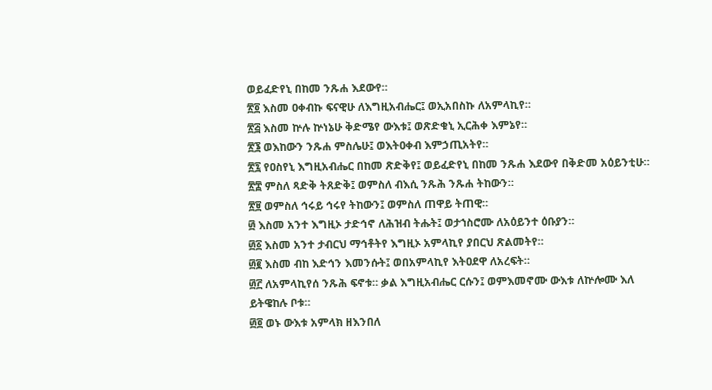ወይፈድየኒ በከመ ንጹሐ እደውየ።
፳፬ እስመ ዐቀብኩ ፍናዊሁ ለእግዚአብሔር፤ ወኢአበስኩ ለአምላኪየ።
፳፭ እስመ ኵሉ ኵነኔሁ ቅድሜየ ውእቱ፤ ወጽድቁኒ ኢርሕቀ እምኔየ።
፳፮ ወእከውን ንጹሐ ምስሌሁ፤ ወእትዐቀብ እምኃጢአትየ።
፳፯ የዐስየኒ እግዚአብሔር በከመ ጽድቅየ፤ ወይፈድየኒ በከመ ንጹሐ እደውየ በቅድመ አዕይንቲሁ።
፳፰ ምስለ ጻድቅ ትጸድቅ፤ ወምስለ ብእሲ ንጹሕ ንጹሐ ትከውን።
፳፱ ወምስለ ኅሩይ ኅሩየ ትከውን፤ ወምስለ ጠዋይ ትጠዊ።
፴ እስመ አንተ እግዚኦ ታድኅኖ ለሕዝብ ትሑት፤ ወታኀስሮሙ ለአዕይንተ ዕቡያን።
፴፩ እስመ አንተ ታብርህ ማኅቶትየ እግዚኦ አምላኪየ ያበርህ ጽልመትየ።
፴፪ እስመ ብከ እድኅን እመንሱት፤ ወበአምላኪየ እትዐደዋ ለአረፍት።
፴፫ ለአምላኪየሰ ንጹሕ ፍኖቱ። ቃል እግዚአብሔር ርሱን፤ ወምእመኖሙ ውእቱ ለኵሎሙ እለ ይትዌከሉ ቦቱ።
፴፬ ወኑ ውእቱ አምላክ ዘእንበለ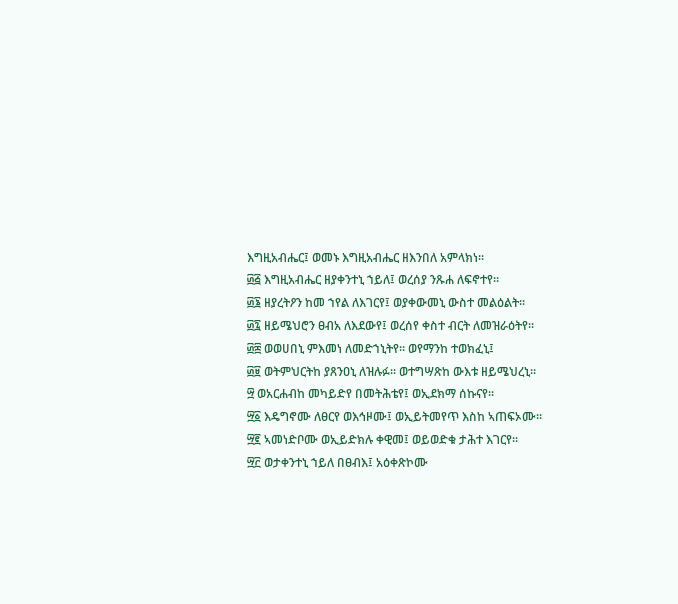እግዚአብሔር፤ ወመኑ እግዚአብሔር ዘእንበለ አምላክነ።
፴፭ እግዚአብሔር ዘያቀንተኒ ኀይለ፤ ወረሰያ ንጹሐ ለፍኖተየ።
፴፮ ዘያረትዖን ከመ ኀየል ለእገርየ፤ ወያቀውመኒ ውስተ መልዕልት።
፴፯ ዘይሜህሮን ፀብአ ለእደውየ፤ ወረሰየ ቀስተ ብርት ለመዝራዕትየ።
፴፰ ወወሀበኒ ምእመነ ለመድኀኒትየ። ወየማንከ ተወክፈኒ፤
፴፱ ወትምህርትከ ያጸንዐኒ ለዝሉፉ። ወተግሣጽከ ውእቱ ዘይሜህረኒ።
፵ ወአርሐብከ መካይድየ በመትሕቴየ፤ ወኢደክማ ሰኩናየ።
፵፩ እዴግኖሙ ለፀርየ ወእኅዞሙ፤ ወኢይትመየጥ እስከ ኣጠፍኦሙ።
፵፪ ኣመነድቦሙ ወኢይድክሉ ቀዊመ፤ ወይወድቁ ታሕተ እገርየ።
፵፫ ወታቀንተኒ ኀይለ በፀብእ፤ አዕቀጽኮሙ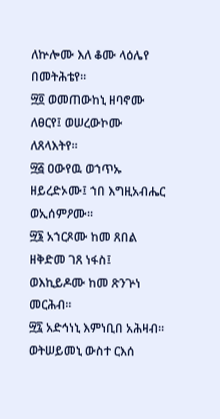ለኵሎሙ እለ ቆሙ ላዕሌየ በመትሕቴየ።
፵፬ ወመጠውከኒ ዘባኖሙ ለፀርየ፤ ወሠረውኮሙ ለጸላእትየ።
፵፭ ዐውየዉ ወኀጥኡ ዘይረድኦሙ፤ ኀበ እግዚአብሔር ወኢሰምዖሙ።
፵፮ አኀርጾሙ ከመ ጸበል ዘቅድመ ገጸ ነፋስ፤ ወእኪይዶሙ ከመ ጽንጕነ መርሕብ።
፵፯ አድኅነኒ እምነቢበ አሕዛብ። ወትሠይመኒ ውስተ ርእሰ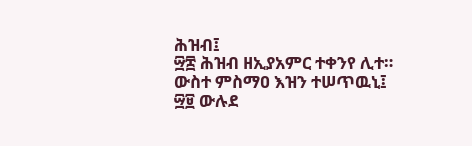ሕዝብ፤
፵፰ ሕዝብ ዘኢያአምር ተቀንየ ሊተ። ውስተ ምስማዐ እዝን ተሠጥዉኒ፤
፵፱ ውሉደ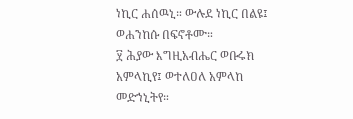ነኪር ሐሰዉኒ። ውሉደ ነኪር በልዩ፤ ወሐንከሱ በፍኖቶሙ።
፶ ሕያው እግዚአብሔር ወቡሩክ አምላኪየ፤ ወተለዐለ አምላከ መድኀኒትየ።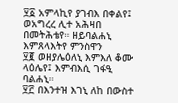፶፩ አምላኪየ ያገብእ በቀልየ፤ ወአግረረ ሊተ አሕዛበ በመትሕቴየ። ዘይባልሐኒ እምጸላእትየ ምንስዋን
፶፪ ወዘያሌዕለኒ እምእለ ቆሙ ላዕሌየ፤ እምብእሲ ገፋዒ ባልሐኒ።
፶፫ በእንተዝ እገኒ ለከ በውስተ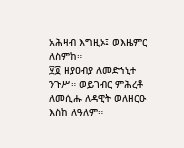አሕዛብ እግዚኦ፤ ወእዜምር ለስምከ።
፶፬ ዘያዐብያ ለመድኀኒተ ንጉሥ። ወይገብር ምሕረቶ ለመሲሑ ለዳዊት ወለዘርዑ እስከ ለዓለም።